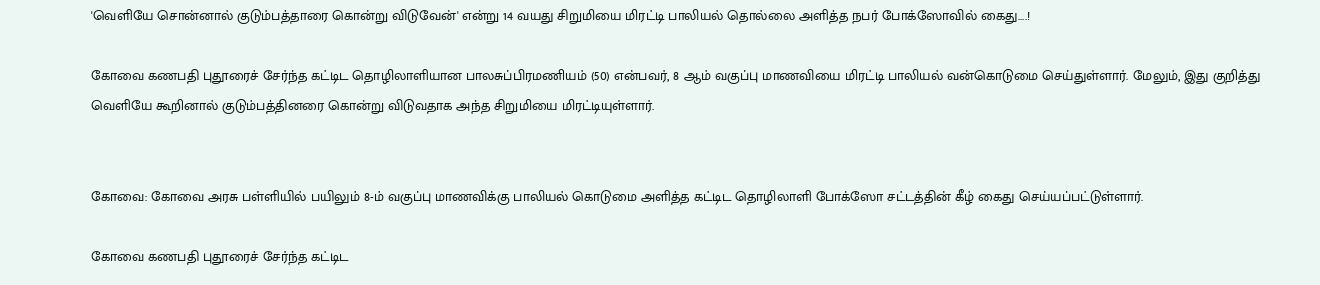'வெளியே சொன்னால் குடும்பத்தாரை கொன்று விடுவேன்' என்று 14 வயது சிறுமியை மிரட்டி பாலியல் தொல்லை அளித்த நபர் போக்ஸோவில் கைது….!

கோவை கணபதி புதூரைச் சேர்ந்த கட்டிட தொழிலாளியான பாலசுப்பிரமணியம் (50) என்பவர், 8 ஆம் வகுப்பு மாணவியை மிரட்டி பாலியல் வன்கொடுமை செய்துள்ளார். மேலும், இது குறித்து வெளியே கூறினால் குடும்பத்தினரை கொன்று விடுவதாக அந்த சிறுமியை மிரட்டியுள்ளார்.


கோவை: கோவை அரசு பள்ளியில் பயிலும் 8-ம் வகுப்பு மாணவிக்கு பாலியல் கொடுமை அளித்த கட்டிட தொழிலாளி போக்ஸோ சட்டத்தின் கீழ் கைது செய்யப்பட்டுள்ளார்.

கோவை கணபதி புதூரைச் சேர்ந்த கட்டிட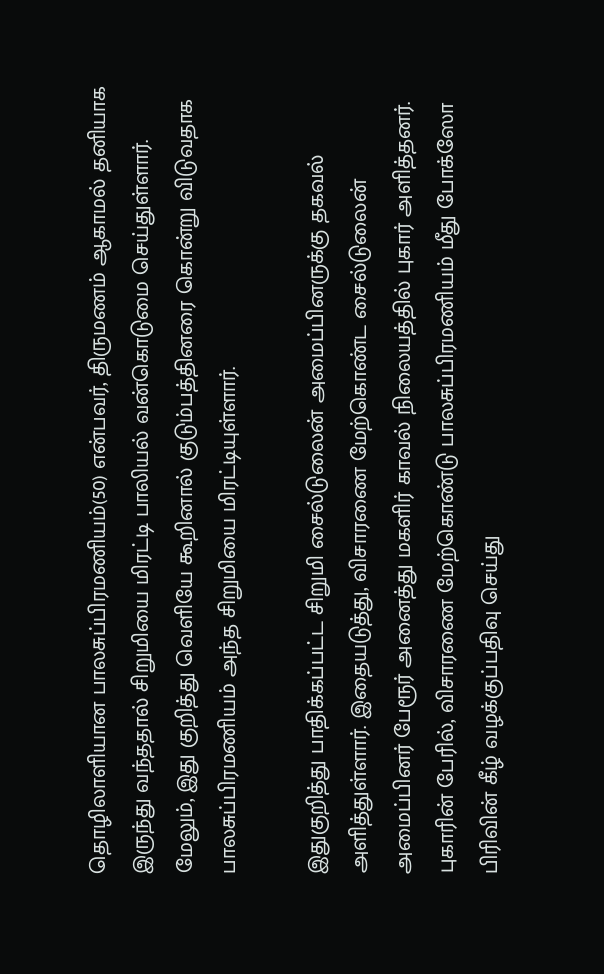தொழிலாளியான பாலசுப்பிரமணியம்(50) என்பவர், திருமணம் ஆகாமல் தனியாக இருந்து வந்ததால் சிறுமியை மிரட்டி பாலியல் வன்கொடுமை செய்துள்ளார். மேலும், இது குறித்து வெளியே கூறினால் குடும்பத்தினரை கொன்று விடுவதாக பாலசுப்பிரமணியம் அந்த சிறுமியை மிரட்டியுள்ளார்.

இதுகுறித்து பாதிக்கப்பட்ட சிறுமி சைல்டுலைன் அமைப்பினருக்கு தகவல் அளித்துள்ளார். இதையடுத்து, விசாரணை மேற்கொண்ட சைல்டுலைன் அமைப்பினர் பேரூர் அனைத்து மகளிர் காவல் நிலையத்தில் புகார் அளித்தனர். புகாரின் பேரில், விசாரணை மேற்கொண்டு பாலசுப்பிரமணியம் மீது போக்ஸோ பிரிவின் கீழ் வழக்குப்பதிவு செய்து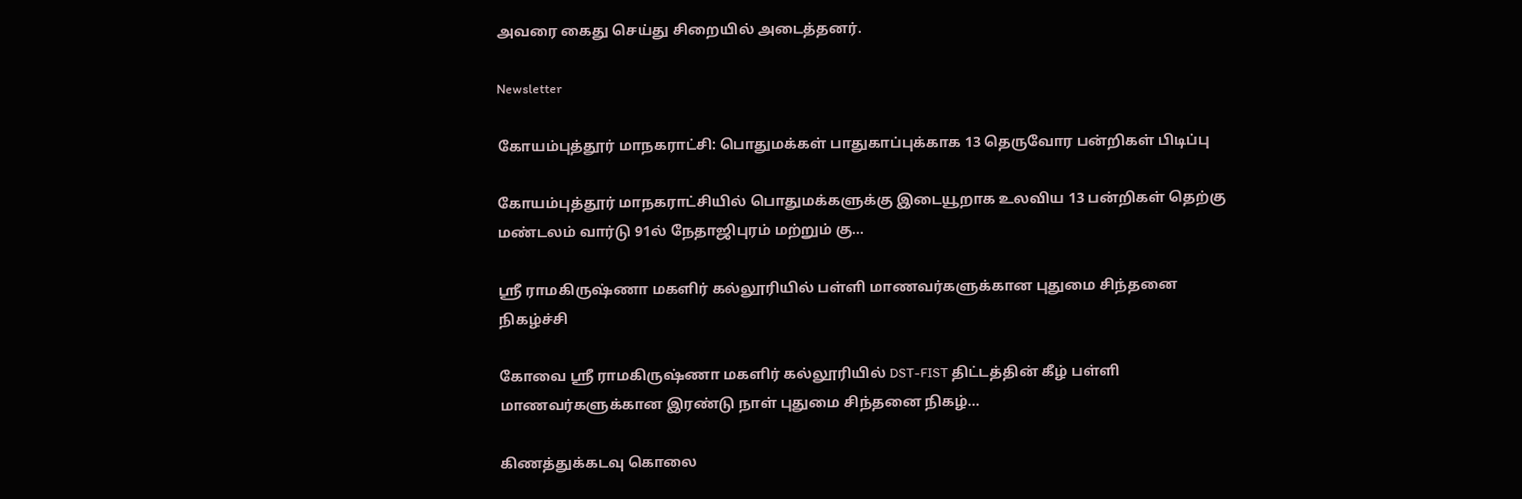அவரை கைது செய்து சிறையில் அடைத்தனர்.

Newsletter

கோயம்புத்தூர் மாநகராட்சி: பொதுமக்கள் பாதுகாப்புக்காக 13 தெருவோர பன்றிகள் பிடிப்பு

கோயம்புத்தூர் மாநகராட்சியில் பொதுமக்களுக்கு இடையூறாக உலவிய 13 பன்றிகள் தெற்கு மண்டலம் வார்டு 91ல் நேதாஜிபுரம் மற்றும் கு...

ஸ்ரீ ராமகிருஷ்ணா மகளிர் கல்லூரியில் பள்ளி மாணவர்களுக்கான புதுமை சிந்தனை நிகழ்ச்சி

கோவை ஸ்ரீ ராமகிருஷ்ணா மகளிர் கல்லூரியில் DST-FIST திட்டத்தின் கீழ் பள்ளி மாணவர்களுக்கான இரண்டு நாள் புதுமை சிந்தனை நிகழ்...

கிணத்துக்கடவு கொலை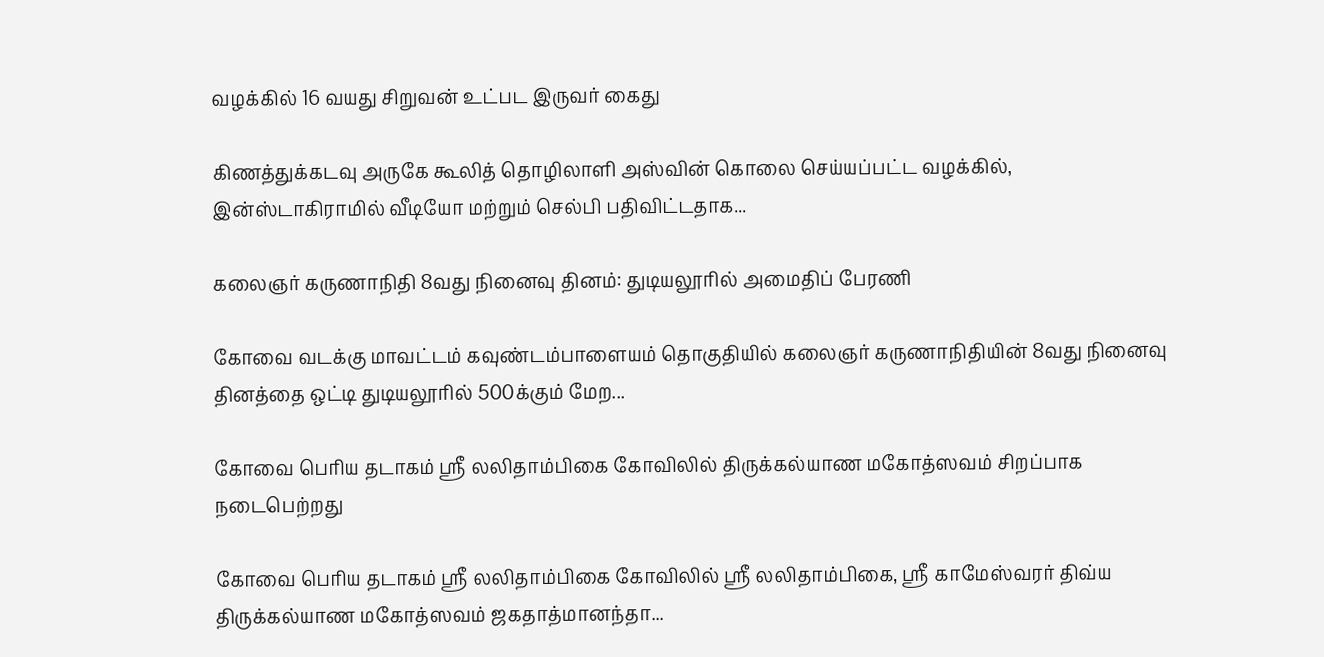வழக்கில் 16 வயது சிறுவன் உட்பட இருவர் கைது

கிணத்துக்கடவு அருகே கூலித் தொழிலாளி அஸ்வின் கொலை செய்யப்பட்ட வழக்கில், இன்ஸ்டாகிராமில் வீடியோ மற்றும் செல்பி பதிவிட்டதாக...

கலைஞர் கருணாநிதி 8வது நினைவு தினம்: துடியலூரில் அமைதிப் பேரணி

கோவை வடக்கு மாவட்டம் கவுண்டம்பாளையம் தொகுதியில் கலைஞர் கருணாநிதியின் 8வது நினைவு தினத்தை ஒட்டி துடியலூரில் 500க்கும் மேற...

கோவை பெரிய தடாகம் ஸ்ரீ லலிதாம்பிகை கோவிலில் திருக்கல்யாண மகோத்ஸவம் சிறப்பாக நடைபெற்றது

கோவை பெரிய தடாகம் ஸ்ரீ லலிதாம்பிகை கோவிலில் ஸ்ரீ லலிதாம்பிகை, ஸ்ரீ காமேஸ்வரர் திவ்ய திருக்கல்யாண மகோத்ஸவம் ஜகதாத்மானந்தா...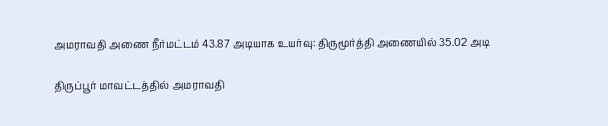அமராவதி அணை நீர்மட்டம் 43.87 அடியாக உயர்வு: திருமூர்த்தி அணையில் 35.02 அடி

திருப்பூர் மாவட்டத்தில் அமராவதி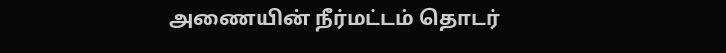அணையின் நீர்மட்டம் தொடர்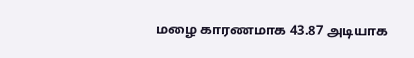மழை காரணமாக 43.87 அடியாக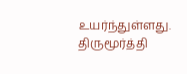உயர்ந்துள்ளது. திருமூர்த்தி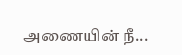அணையின் நீ...